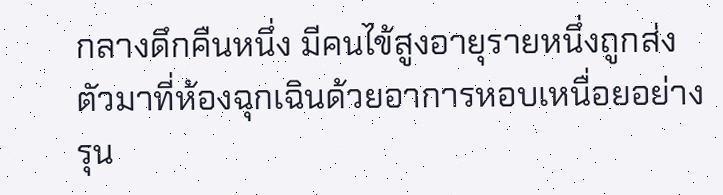กลางดึกคืนหนึ่ง มีคนไข้สูงอายุรายหนึ่งถูกส่งตัวมาที่ห้องฉุกเฉินด้วยอาการหอบเหนื่อยอย่างรุน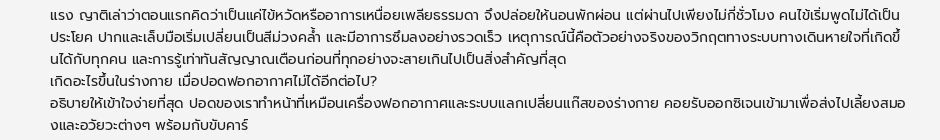แรง ญาติเล่าว่าตอนแรกคิดว่าเป็นแค่ไข้หวัดหรืออาการเหนื่อยเพลียธรรมดา จึงปล่อยให้นอนพักผ่อน แต่ผ่านไปเพียงไม่กี่ชั่วโมง คนไข้เริ่มพูดไม่ได้เป็นประโยค ปากและเล็บมือเริ่มเปลี่ยนเป็นสีม่วงคล้ำ และมีอาการซึมลงอย่างรวดเร็ว เหตุการณ์นี้คือตัวอย่างจริงของวิกฤตทางระบบทางเดินหายใจที่เกิดขึ้นได้กับทุกคน และการรู้เท่าทันสัญญาณเตือนก่อนที่ทุกอย่างจะสายเกินไปเป็นสิ่งสำคัญที่สุด
เกิดอะไรขึ้นในร่างกาย เมื่อปอดฟอกอากาศไม่ได้อีกต่อไป?
อธิบายให้เข้าใจง่ายที่สุด ปอดของเราทำหน้าที่เหมือนเครื่องฟอกอากาศและระบบแลกเปลี่ยนแก๊สของร่างกาย คอยรับออกซิเจนเข้ามาเพื่อส่งไปเลี้ยงสมองและอวัยวะต่างๆ พร้อมกับขับคาร์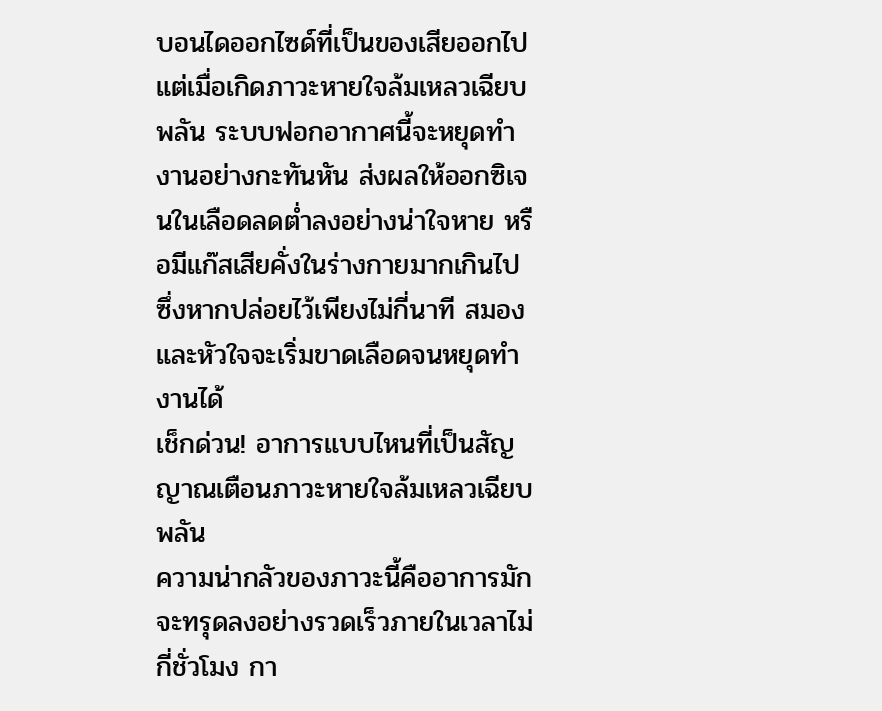บอนไดออกไซด์ที่เป็นของเสียออกไป แต่เมื่อเกิดภาวะหายใจล้มเหลวเฉียบพลัน ระบบฟอกอากาศนี้จะหยุดทำงานอย่างกะทันหัน ส่งผลให้ออกซิเจนในเลือดลดต่ำลงอย่างน่าใจหาย หรือมีแก๊สเสียคั่งในร่างกายมากเกินไป ซึ่งหากปล่อยไว้เพียงไม่กี่นาที สมองและหัวใจจะเริ่มขาดเลือดจนหยุดทำงานได้
เช็กด่วน! อาการแบบไหนที่เป็นสัญญาณเตือนภาวะหายใจล้มเหลวเฉียบพลัน
ความน่ากลัวของภาวะนี้คืออาการมักจะทรุดลงอย่างรวดเร็วภายในเวลาไม่กี่ชั่วโมง กา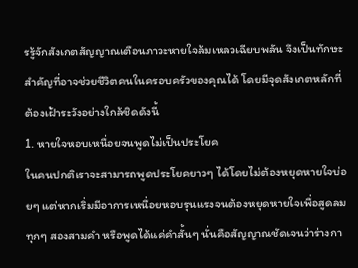รรู้จักสังเกตสัญญาณเตือนภาวะหายใจล้มเหลวเฉียบพลัน จึงเป็นทักษะสำคัญที่อาจช่วยชีวิตคนในครอบครัวของคุณได้ โดยมีจุดสังเกตหลักที่ต้องเฝ้าระวังอย่างใกล้ชิดดังนี้
1. หายใจหอบเหนื่อยจนพูดไม่เป็นประโยค
ในคนปกติเราจะสามารถพูดประโยคยาวๆ ได้โดยไม่ต้องหยุดหายใจบ่อยๆ แต่หากเริ่มมีอาการเหนื่อยหอบรุนแรงจนต้องหยุดหายใจเพื่อสูดลมทุกๆ สองสามคำ หรือพูดได้แค่คำสั้นๆ นั่นคือสัญญาณชัดเจนว่าร่างกา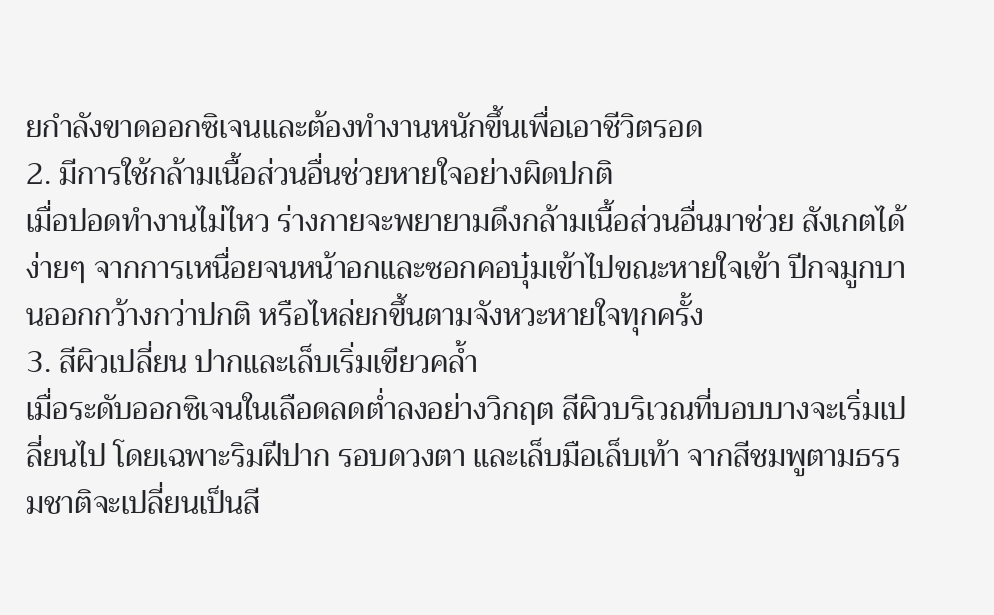ยกำลังขาดออกซิเจนและต้องทำงานหนักขึ้นเพื่อเอาชีวิตรอด
2. มีการใช้กล้ามเนื้อส่วนอื่นช่วยหายใจอย่างผิดปกติ
เมื่อปอดทำงานไม่ไหว ร่างกายจะพยายามดึงกล้ามเนื้อส่วนอื่นมาช่วย สังเกตได้ง่ายๆ จากการเหนื่อยจนหน้าอกและซอกคอบุ๋มเข้าไปขณะหายใจเข้า ปีกจมูกบานออกกว้างกว่าปกติ หรือไหล่ยกขึ้นตามจังหวะหายใจทุกครั้ง
3. สีผิวเปลี่ยน ปากและเล็บเริ่มเขียวคล้ำ
เมื่อระดับออกซิเจนในเลือดลดต่ำลงอย่างวิกฤต สีผิวบริเวณที่บอบบางจะเริ่มเปลี่ยนไป โดยเฉพาะริมฝีปาก รอบดวงตา และเล็บมือเล็บเท้า จากสีชมพูตามธรรมชาติจะเปลี่ยนเป็นสี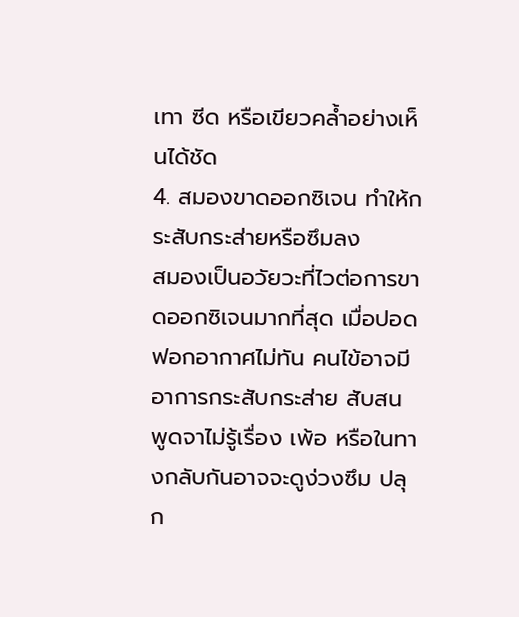เทา ซีด หรือเขียวคล้ำอย่างเห็นได้ชัด
4. สมองขาดออกซิเจน ทำให้กระสับกระส่ายหรือซึมลง
สมองเป็นอวัยวะที่ไวต่อการขาดออกซิเจนมากที่สุด เมื่อปอดฟอกอากาศไม่ทัน คนไข้อาจมีอาการกระสับกระส่าย สับสน พูดจาไม่รู้เรื่อง เพ้อ หรือในทางกลับกันอาจจะดูง่วงซึม ปลุก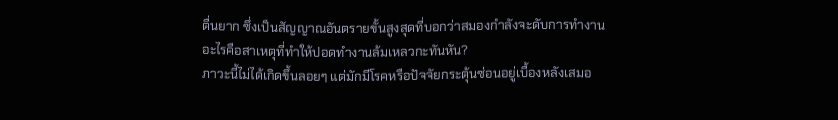ตื่นยาก ซึ่งเป็นสัญญาณอันตรายขั้นสูงสุดที่บอกว่าสมองกำลังจะดับการทำงาน
อะไรคือสาเหตุที่ทำให้ปอดทำงานล้มเหลวกะทันหัน?
ภาวะนี้ไม่ได้เกิดขึ้นลอยๆ แต่มักมีโรคหรือปัจจัยกระตุ้นซ่อนอยู่เบื้องหลังเสมอ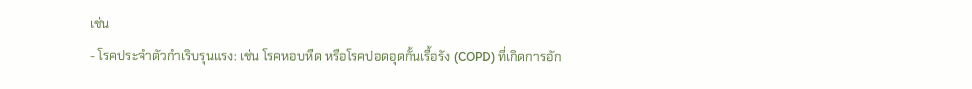เช่น
- โรคประจำตัวกำเริบรุนแรง: เช่น โรคหอบหืด หรือโรคปอดอุดกั้นเรื้อรัง (COPD) ที่เกิดการอัก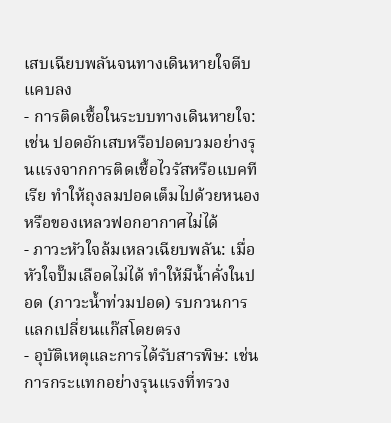เสบเฉียบพลันจนทางเดินหายใจตีบแคบลง
- การติดเชื้อในระบบทางเดินหายใจ: เช่น ปอดอักเสบหรือปอดบวมอย่างรุนแรงจากการติดเชื้อไวรัสหรือแบคทีเรีย ทำให้ถุงลมปอดเต็มไปด้วยหนองหรือของเหลวฟอกอากาศไม่ได้
- ภาวะหัวใจล้มเหลวเฉียบพลัน: เมื่อหัวใจปั๊มเลือดไม่ได้ ทำให้มีน้ำคั่งในปอด (ภาวะน้ำท่วมปอด) รบกวนการแลกเปลี่ยนแก๊สโดยตรง
- อุบัติเหตุและการได้รับสารพิษ: เช่น การกระแทกอย่างรุนแรงที่ทรวง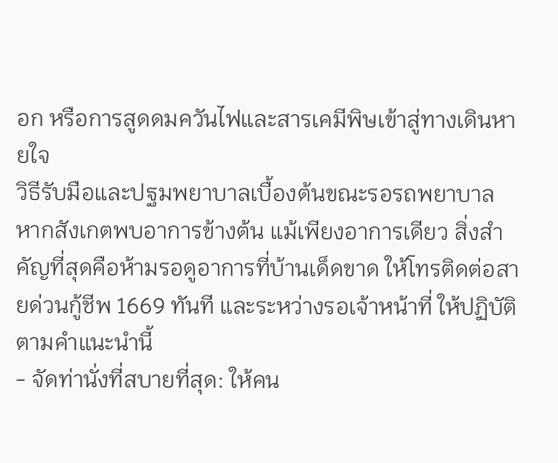อก หรือการสูดดมควันไฟและสารเคมีพิษเข้าสู่ทางเดินหายใจ
วิธีรับมือและปฐมพยาบาลเบื้องต้นขณะรอรถพยาบาล
หากสังเกตพบอาการข้างต้น แม้เพียงอาการเดียว สิ่งสำคัญที่สุดคือห้ามรอดูอาการที่บ้านเด็ดขาด ให้โทรติดต่อสายด่วนกู้ชีพ 1669 ทันที และระหว่างรอเจ้าหน้าที่ ให้ปฏิบัติตามคำแนะนำนี้
- จัดท่านั่งที่สบายที่สุด: ให้คน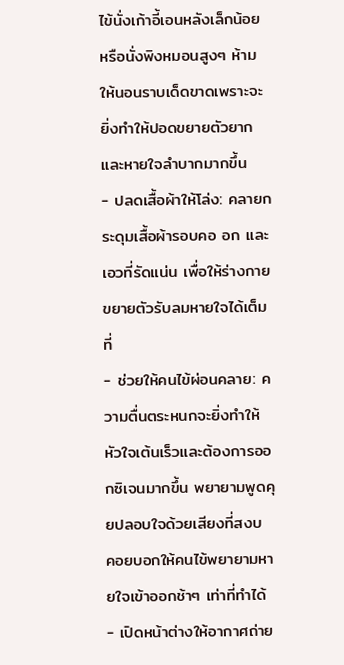ไข้นั่งเก้าอี้เอนหลังเล็กน้อย หรือนั่งพิงหมอนสูงๆ ห้ามให้นอนราบเด็ดขาดเพราะจะยิ่งทำให้ปอดขยายตัวยากและหายใจลำบากมากขึ้น
- ปลดเสื้อผ้าให้โล่ง: คลายกระดุมเสื้อผ้ารอบคอ อก และเอวที่รัดแน่น เพื่อให้ร่างกายขยายตัวรับลมหายใจได้เต็มที่
- ช่วยให้คนไข้ผ่อนคลาย: ความตื่นตระหนกจะยิ่งทำให้หัวใจเต้นเร็วและต้องการออกซิเจนมากขึ้น พยายามพูดคุยปลอบใจด้วยเสียงที่สงบ คอยบอกให้คนไข้พยายามหายใจเข้าออกช้าๆ เท่าที่ทำได้
- เปิดหน้าต่างให้อากาศถ่าย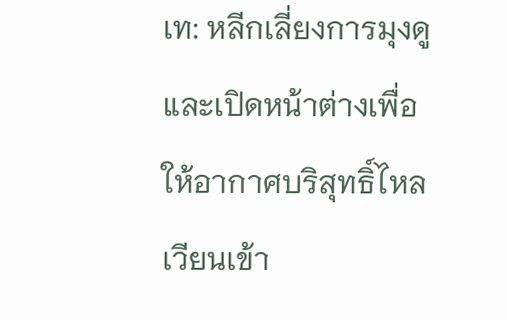เท: หลีกเลี่ยงการมุงดู และเปิดหน้าต่างเพื่อให้อากาศบริสุทธิ์ไหลเวียนเข้า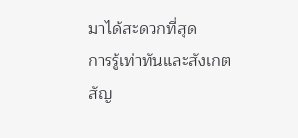มาได้สะดวกที่สุด
การรู้เท่าทันและสังเกตสัญ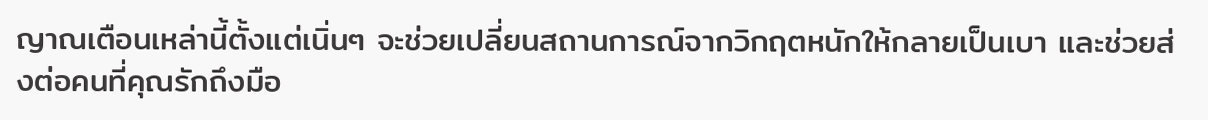ญาณเตือนเหล่านี้ตั้งแต่เนิ่นๆ จะช่วยเปลี่ยนสถานการณ์จากวิกฤตหนักให้กลายเป็นเบา และช่วยส่งต่อคนที่คุณรักถึงมือ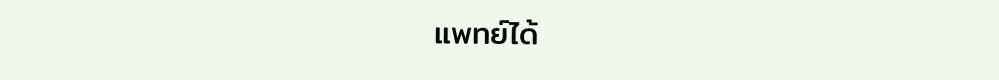แพทย์ได้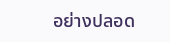อย่างปลอด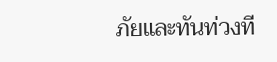ภัยและทันท่วงที